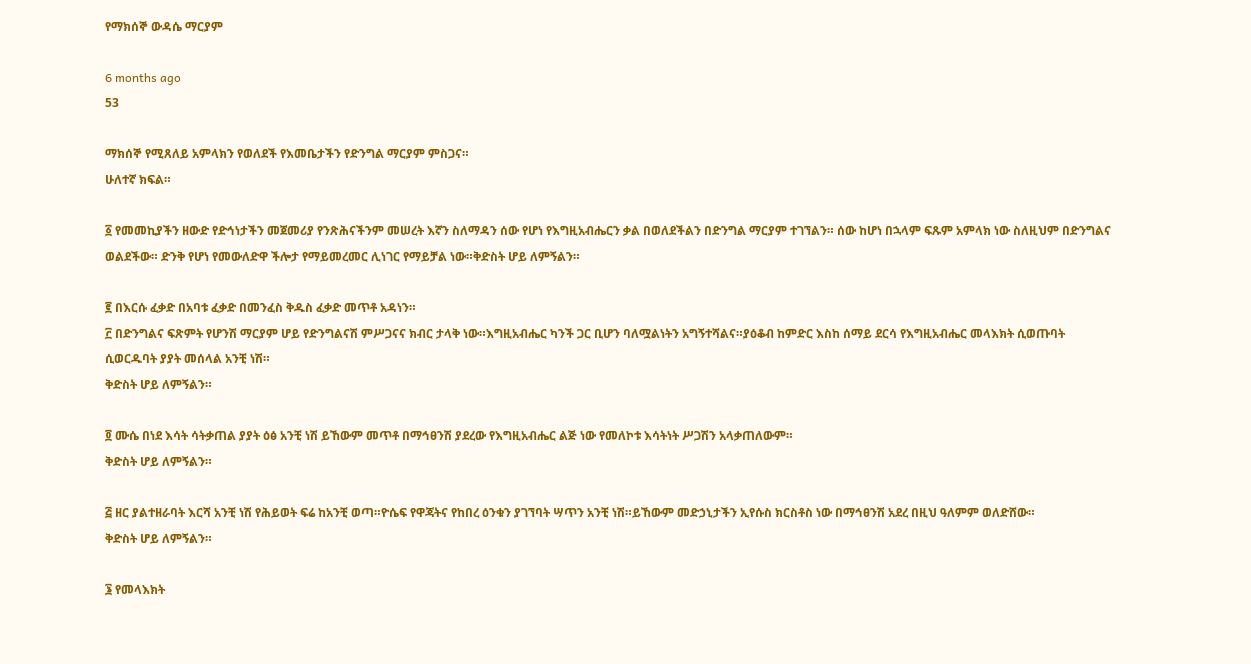የማክሰኞ ውዳሴ ማርያም

6 months ago
53

ማክሰኞ የሚጸለይ አምላክን የወለደች የእመቤታችን የድንግል ማርያም ምስጋና።
ሁለተኛ ክፍል።

፩ የመመኪያችን ዘውድ የድኅነታችን መጀመሪያ የንጽሕናችንም መሠረት እኛን ስለማዳን ሰው የሆነ የእግዚአብሔርን ቃል በወለደችልን በድንግል ማርያም ተገኘልን። ሰው ከሆነ በኋላም ፍጹም አምላክ ነው ስለዚህም በድንግልና ወልደችው። ድንቅ የሆነ የመውለድዋ ችሎታ የማይመረመር ሊነገር የማይቻል ነው።ቅድስት ሆይ ለምኝልን።

፪ በእርሱ ፈቃድ በአባቱ ፈቃድ በመንፈስ ቅዱስ ፈቃድ መጥቶ አዳነን።
፫ በድንግልና ፍጽምት የሆንሽ ማርያም ሆይ የድንግልናሽ ምሥጋናና ክብር ታላቅ ነው።እግዚአብሔር ካንች ጋር ቢሆን ባለሟልነትን አግኝተሻልና።ያዕቆብ ከምድር እስከ ሰማይ ደርሳ የእግዚአብሔር መላእክት ሲወጡባት ሲወርዱባት ያያት መሰላል አንቺ ነሽ።
ቅድስት ሆይ ለምኝልን።

፬ ሙሴ በነደ እሳት ሳትቃጠል ያያት ዕፅ አንቺ ነሽ ይኸውም መጥቶ በማኅፀንሽ ያደረው የእግዚአብሔር ልጅ ነው የመለኮቱ እሳትነት ሥጋሽን አላቃጠለውም።
ቅድስት ሆይ ለምኝልን።

፭ ዘር ያልተዘራባት እርሻ አንቺ ነሽ የሕይወት ፍሬ ከአንቺ ወጣ።ዮሴፍ የዋጃትና የከበረ ዕንቁን ያገኘባት ሣጥን አንቺ ነሽ።ይኸውም መድኃኒታችን ኢየሱስ ክርስቶስ ነው በማኅፀንሽ አደረ በዚህ ዓለምም ወለድሸው።
ቅድስት ሆይ ለምኝልን።

፮ የመላእክት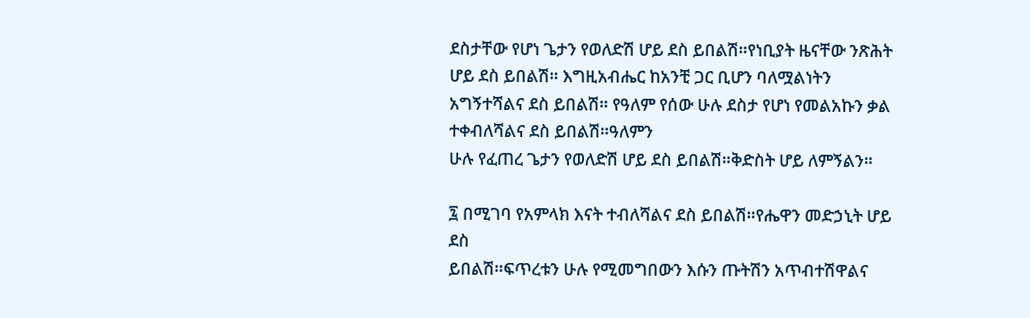ደስታቸው የሆነ ጌታን የወለድሽ ሆይ ደስ ይበልሽ።የነቢያት ዜናቸው ንጽሕት ሆይ ደስ ይበልሽ። እግዚአብሔር ከአንቺ ጋር ቢሆን ባለሟልነትን አግኝተሻልና ደስ ይበልሽ። የዓለም የሰው ሁሉ ደስታ የሆነ የመልአኩን ቃል ተቀብለሻልና ደስ ይበልሽ።ዓለምን
ሁሉ የፈጠረ ጌታን የወለድሽ ሆይ ደስ ይበልሽ።ቅድስት ሆይ ለምኝልን።

፯ በሚገባ የአምላክ እናት ተብለሻልና ደስ ይበልሽ።የሔዋን መድኃኒት ሆይ ደስ
ይበልሽ።ፍጥረቱን ሁሉ የሚመግበውን እሱን ጡትሽን አጥብተሽዋልና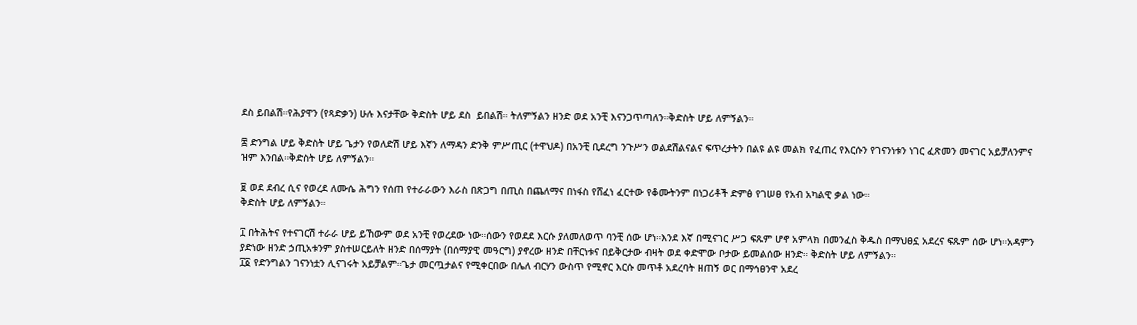ደስ ይበልሽ።የሕያዋን (የጻድቃን) ሁሉ እናታቸው ቅድስት ሆይ ደስ  ይበልሽ። ትለምኝልን ዘንድ ወደ አንቺ እናንጋጥጣለን።ቅድስት ሆይ ለምኝልን።

፰ ድንግል ሆይ ቅድስት ሆይ ጌታን የወለድሽ ሆይ እኛን ለማዳን ድንቅ ምሥጢር (ተዋህዶ) በአንቺ ቢደረግ ንጉሥን ወልደሽልናልና ፍጥረታትን በልዩ ልዩ መልክ የፈጠረ የእርሱን የገናንነቱን ነገር ፈጽመን መናገር አይቻለንምና ዝም እንበል።ቅድስት ሆይ ለምኝልን።

፱ ወደ ደብረ ሲና የወረደ ለሙሴ ሕግን የሰጠ የተራራውን እራስ በጽጋግ በጢስ በጨለማና በነፋስ የሸፈነ ፈርተው የቆሙትንም በነጋሪቶች ድምፅ የገሠፀ የአብ አካልዊ ቃል ነው።
ቅድስት ሆይ ለምኝልን።

፲ በትሕትና የተናገርሽ ተራራ ሆይ ይኸውም ወደ አንቺ የወረደው ነው።ሰውን የወደደ እርሱ ያለመለወጥ ባንቺ ሰው ሆነ።እንደ እኛ በሚናገር ሥጋ ፍጹም ሆኖ አምላክ በመንፈስ ቅዱስ በማህፀኗ አደረና ፍጹም ሰው ሆነ።አዳምን ያድነው ዘንድ ኃጢአቱንም ያስተሠርይለት ዘንድ በሰማያት (በሰማያዊ መዓርግ) ያኖረው ዘንድ በቸርነቱና በይቅርታው ብዛት ወደ ቀድሞው ቦታው ይመልሰው ዘንድ። ቅድስት ሆይ ለምኝልን።
፲፩ የድንግልን ገናንነቷን ሊናገሩት አይቻልም።ጌታ መርጧታልና የሚቀርበው በሌለ ብርሃን ውስጥ የሚኖር እርሱ መጥቶ አደረባት ዘጠኝ ወር በማኅፀንዋ አደረ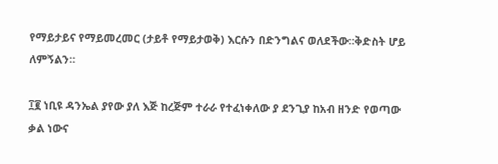የማይታይና የማይመረመር (ታይቶ የማይታወቅ) እርሱን በድንግልና ወለደችው።ቅድስት ሆይ ለምኝልን።

፲፪ ነቢዩ ዳንኤል ያየው ያለ እጅ ከረጅም ተራራ የተፈነቀለው ያ ደንጊያ ከአብ ዘንድ የወጣው ቃል ነውና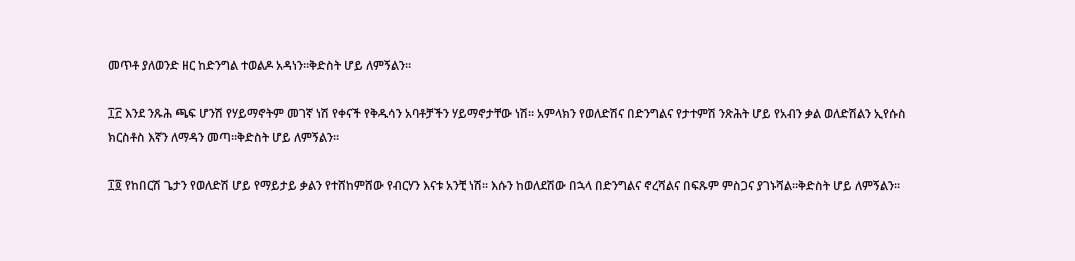መጥቶ ያለወንድ ዘር ከድንግል ተወልዶ አዳነን።ቅድስት ሆይ ለምኝልን።

፲፫ እንደ ንጹሕ ጫፍ ሆንሽ የሃይማኖትም መገኛ ነሽ የቀናች የቅዱሳን አባቶቻችን ሃይማኖታቸው ነሽ። አምላክን የወለድሽና በድንግልና የታተምሽ ንጽሕት ሆይ የአብን ቃል ወለድሽልን ኢየሱስ ክርስቶስ እኛን ለማዳን መጣ።ቅድስት ሆይ ለምኝልን።

፲፬ የከበርሽ ጌታን የወለድሽ ሆይ የማይታይ ቃልን የተሸከምሸው የብርሃን እናቱ አንቺ ነሽ። እሱን ከወለደሽው በኋላ በድንግልና ኖረሻልና በፍጹም ምስጋና ያገኑሻል።ቅድስት ሆይ ለምኝልን።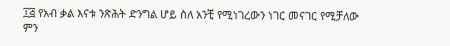፲፭ የአብ ቃል እናቱ ንጽሕት ድንግል ሆይ ስለ አንቺ የሚነገረውን ነገር መናገር የሚቻለው ምን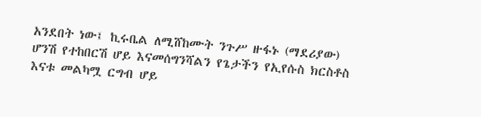አንደበት ነው፤ ኪሩቤል ለሚሸከሙት ንጉሥ ዙፋኑ (ማደሪያው) ሆንሽ የተከበርሽ ሆይ እናመሰግንሻልን የጌታችን የኢየሱስ ክርስቶስ እናቱ መልካሟ ርግብ ሆይ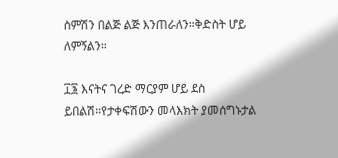ስምሽን በልጅ ልጅ እንጠራለን።ቅድስት ሆይ ለምኝልን።

፲፮ እናትና ገረድ ማርያም ሆይ ደስ ይበልሽ።የታቀፍሽውን መላእክት ያመሰግኑታል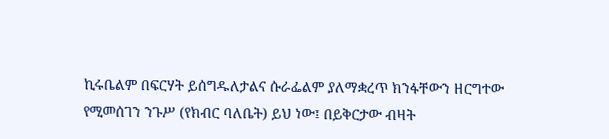ኪሩቤልም በፍርሃት ይሰግዱለታልና ሱራፌልም ያለማቋረጥ ክንፋቸውን ዘርግተው የሚመሰገን ንጉሥ (የክብር ባለቤት) ይህ ነው፤ በይቅርታው ብዛት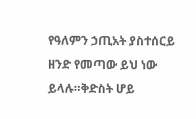የዓለምን ኃጢአት ያስተሰርይ ዘንድ የመጣው ይህ ነው ይላሉ።ቅድስት ሆይ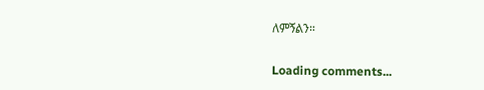ለምኝልን።

Loading comments...